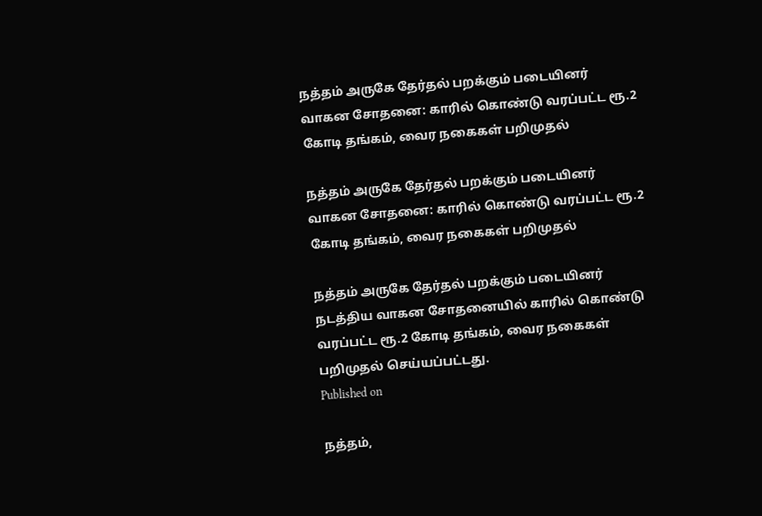நத்தம் அருகே தேர்தல் பறக்கும் படையினர் வாகன சோதனை: காரில் கொண்டு வரப்பட்ட ரூ.2 கோடி தங்கம், வைர நகைகள் பறிமுதல்

நத்தம் அருகே தேர்தல் பறக்கும் படையினர் வாகன சோதனை: காரில் கொண்டு வரப்பட்ட ரூ.2 கோடி தங்கம், வைர நகைகள் பறிமுதல்

நத்தம் அருகே தேர்தல் பறக்கும் படையினர் நடத்திய வாகன சோதனையில் காரில் கொண்டு வரப்பட்ட ரூ.2 கோடி தங்கம், வைர நகைகள் பறிமுதல் செய்யப்பட்டது.
Published on

நத்தம்,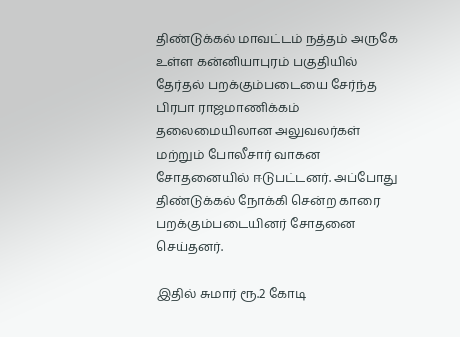திண்டுக்கல் மாவட்டம் நத்தம் அருகே உள்ள கன்னியாபுரம் பகுதியில் தேர்தல் பறக்கும்படையை சேர்ந்த பிரபா ராஜமாணிக்கம் தலைமையிலான அலுவலர்கள் மற்றும் போலீசார் வாகன சோதனையில் ஈடுபட்டனர். அப்போது திண்டுக்கல் நோக்கி சென்ற காரை பறக்கும்படையினர் சோதனை செய்தனர்.

இதில் சுமார் ரூ.2 கோடி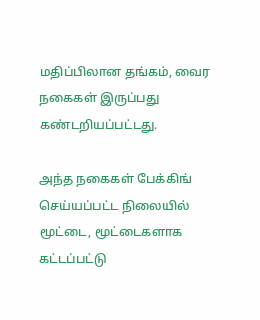மதிப்பிலான தங்கம், வைர நகைகள் இருப்பது கண்டறியப்பட்டது.

அந்த நகைகள் பேக்கிங் செய்யப்பட்ட நிலையில் மூட்டை, மூட்டைகளாக கட்டப்பட்டு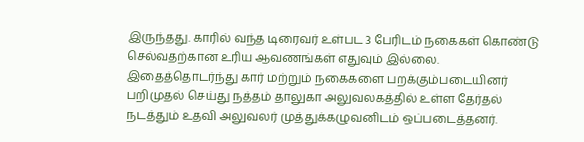இருந்தது. காரில் வந்த டிரைவர் உள்பட 3 பேரிடம் நகைகள் கொண்டு செல்வதற்கான உரிய ஆவணங்கள் எதுவும் இல்லை. இதைத்தொடர்ந்து கார் மற்றும் நகைகளை பறக்கும்படையினர் பறிமுதல் செய்து நத்தம் தாலுகா அலுவலகத்தில் உள்ள தேர்தல் நடத்தும் உதவி அலுவலர் முத்துக்கழுவனிடம் ஒப்படைத்தனர்.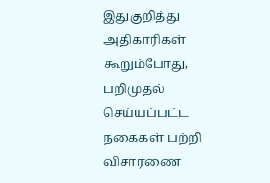இதுகுறித்து அதிகாரிகள் கூறும்போது, பறிமுதல் செய்யப்பட்ட நகைகள் பற்றி விசாரணை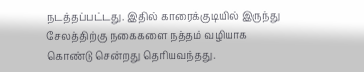நடத்தப்பட்டது. இதில் காரைக்குடியில் இருந்து சேலத்திற்கு நகைகளை நத்தம் வழியாக கொண்டு சென்றது தெரியவந்தது.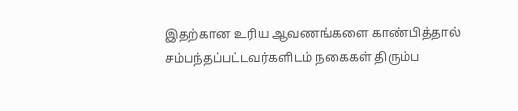இதற்கான உரிய ஆவணங்களை காண்பித்தால் சம்பந்தப்பட்டவர்களிடம் நகைகள் திரும்ப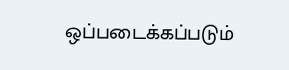ஒப்படைக்கப்படும்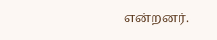என்றனர்.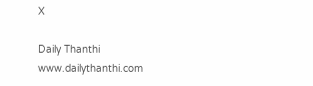X

Daily Thanthi
www.dailythanthi.com